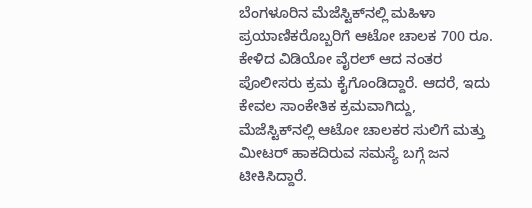ಬೆಂಗಳೂರಿನ ಮೆಜೆಸ್ಟಿಕ್‌ನಲ್ಲಿ ಮಹಿಳಾ ಪ್ರಯಾಣಿಕರೊಬ್ಬರಿಗೆ ಆಟೋ ಚಾಲಕ 700 ರೂ. ಕೇಳಿದ ವಿಡಿಯೋ ವೈರಲ್ ಆದ ನಂತರ ಪೊಲೀಸರು ಕ್ರಮ ಕೈಗೊಂಡಿದ್ದಾರೆ. ಆದರೆ, ಇದು ಕೇವಲ ಸಾಂಕೇತಿಕ ಕ್ರಮವಾಗಿದ್ದು, ಮೆಜೆಸ್ಟಿಕ್‌ನಲ್ಲಿ ಆಟೋ ಚಾಲಕರ ಸುಲಿಗೆ ಮತ್ತು ಮೀಟರ್ ಹಾಕದಿರುವ ಸಮಸ್ಯೆ ಬಗ್ಗೆ ಜನ ಟೀಕಿಸಿದ್ದಾರೆ.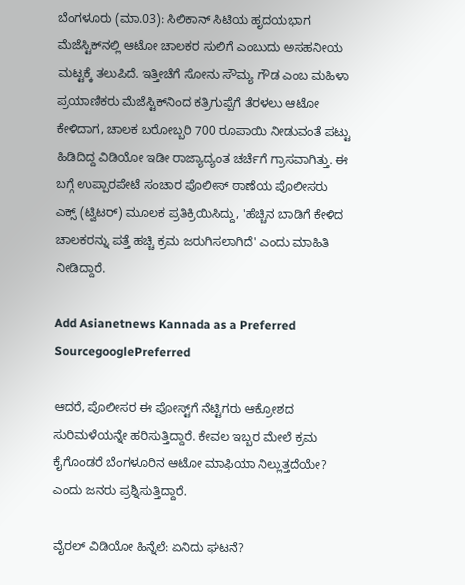ಬೆಂಗಳೂರು (ಮಾ.03): ಸಿಲಿಕಾನ್ ಸಿಟಿಯ ಹೃದಯಭಾಗ ಮೆಜೆಸ್ಟಿಕ್‌ನಲ್ಲಿ ಆಟೋ ಚಾಲಕರ ಸುಲಿಗೆ ಎಂಬುದು ಅಸಹನೀಯ ಮಟ್ಟಕ್ಕೆ ತಲುಪಿದೆ. ಇತ್ತೀಚೆಗೆ ಸೋನು ಸೌಮ್ಯ ಗೌಡ ಎಂಬ ಮಹಿಳಾ ಪ್ರಯಾಣಿಕರು ಮೆಜೆಸ್ಟಿಕ್‌ನಿಂದ ಕತ್ರಿಗುಪ್ಪೆಗೆ ತೆರಳಲು ಆಟೋ ಕೇಳಿದಾಗ, ಚಾಲಕ ಬರೋಬ್ಬರಿ 700 ರೂಪಾಯಿ ನೀಡುವಂತೆ ಪಟ್ಟು ಹಿಡಿದಿದ್ದ ವಿಡಿಯೋ ಇಡೀ ರಾಜ್ಯಾದ್ಯಂತ ಚರ್ಚೆಗೆ ಗ್ರಾಸವಾಗಿತ್ತು. ಈ ಬಗ್ಗೆ ಉಪ್ಪಾರಪೇಟೆ ಸಂಚಾರ ಪೊಲೀಸ್ ಠಾಣೆಯ ಪೊಲೀಸರು ಎಕ್ಸ್ (ಟ್ವಿಟರ್) ಮೂಲಕ ಪ್ರತಿಕ್ರಿಯಿಸಿದ್ದು, 'ಹೆಚ್ಚಿನ ಬಾಡಿಗೆ ಕೇಳಿದ ಚಾಲಕರನ್ನು ಪತ್ತೆ ಹಚ್ಚಿ ಕ್ರಮ ಜರುಗಿಸಲಾಗಿದೆ' ಎಂದು ಮಾಹಿತಿ ನೀಡಿದ್ದಾರೆ.

Add Asianetnews Kannada as a Preferred SourcegooglePreferred

ಆದರೆ, ಪೊಲೀಸರ ಈ ಪೋಸ್ಟ್‌ಗೆ ನೆಟ್ಟಿಗರು ಆಕ್ರೋಶದ ಸುರಿಮಳೆಯನ್ನೇ ಹರಿಸುತ್ತಿದ್ದಾರೆ. ಕೇವಲ ಇಬ್ಬರ ಮೇಲೆ ಕ್ರಮ ಕೈಗೊಂಡರೆ ಬೆಂಗಳೂರಿನ ಆಟೋ ಮಾಫಿಯಾ ನಿಲ್ಲುತ್ತದೆಯೇ? ಎಂದು ಜನರು ಪ್ರಶ್ನಿಸುತ್ತಿದ್ದಾರೆ.

ವೈರಲ್ ವಿಡಿಯೋ ಹಿನ್ನೆಲೆ: ಏನಿದು ಘಟನೆ?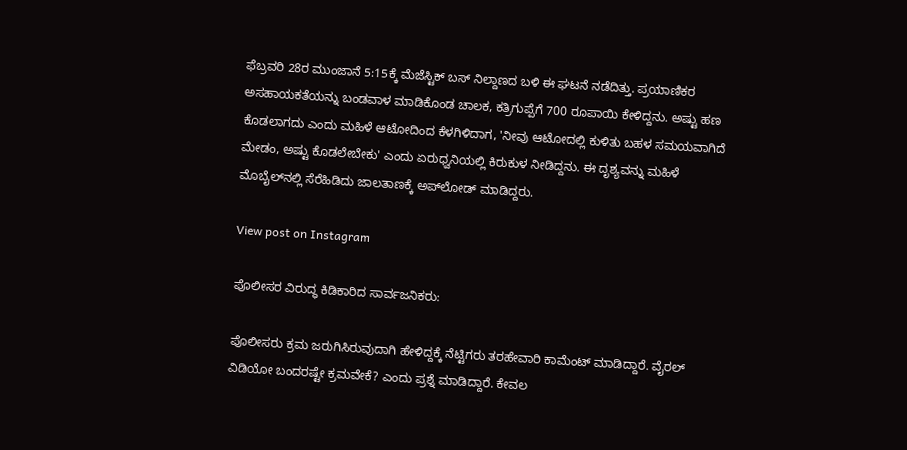ಫೆಬ್ರವರಿ 28ರ ಮುಂಜಾನೆ 5:15ಕ್ಕೆ ಮೆಜೆಸ್ಟಿಕ್ ಬಸ್ ನಿಲ್ದಾಣದ ಬಳಿ ಈ ಘಟನೆ ನಡೆದಿತ್ತು. ಪ್ರಯಾಣಿಕರ ಅಸಹಾಯಕತೆಯನ್ನು ಬಂಡವಾಳ ಮಾಡಿಕೊಂಡ ಚಾಲಕ, ಕತ್ರಿಗುಪ್ಪೆಗೆ 700 ರೂಪಾಯಿ ಕೇಳಿದ್ದನು. ಅಷ್ಟು ಹಣ ಕೊಡಲಾಗದು ಎಂದು ಮಹಿಳೆ ಆಟೋದಿಂದ ಕೆಳಗಿಳಿದಾಗ, 'ನೀವು ಆಟೋದಲ್ಲಿ ಕುಳಿತು ಬಹಳ ಸಮಯವಾಗಿದೆ ಮೇಡಂ, ಅಷ್ಟು ಕೊಡಲೇಬೇಕು' ಎಂದು ಏರುಧ್ವನಿಯಲ್ಲಿ ಕಿರುಕುಳ ನೀಡಿದ್ದನು. ಈ ದೃಶ್ಯವನ್ನು ಮಹಿಳೆ ಮೊಬೈಲ್‌ನಲ್ಲಿ ಸೆರೆಹಿಡಿದು ಜಾಲತಾಣಕ್ಕೆ ಅಪ್‌ಲೋಡ್ ಮಾಡಿದ್ದರು.

View post on Instagram

ಪೊಲೀಸರ ವಿರುದ್ಧ ಕಿಡಿಕಾರಿದ ಸಾರ್ವಜನಿಕರು:

ಪೊಲೀಸರು ಕ್ರಮ ಜರುಗಿಸಿರುವುದಾಗಿ ಹೇಳಿದ್ದಕ್ಕೆ ನೆಟ್ಟಿಗರು ತರಹೇವಾರಿ ಕಾಮೆಂಟ್ ಮಾಡಿದ್ದಾರೆ. ವೈರಲ್ ವಿಡಿಯೋ ಬಂದರಷ್ಟೇ ಕ್ರಮವೇಕೆ? ಎಂದು ಪ್ರಶ್ನೆ ಮಾಡಿದ್ದಾರೆ. ಕೇವಲ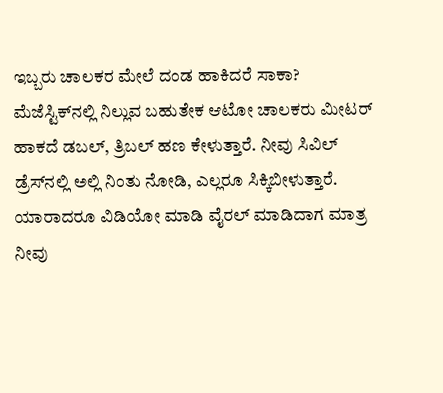ಇಬ್ಬರು ಚಾಲಕರ ಮೇಲೆ ದಂಡ ಹಾಕಿದರೆ ಸಾಕಾ? ಮೆಜೆಸ್ಟಿಕ್‌ನಲ್ಲಿ ನಿಲ್ಲುವ ಬಹುತೇಕ ಆಟೋ ಚಾಲಕರು ಮೀಟರ್ ಹಾಕದೆ ಡಬಲ್, ತ್ರಿಬಲ್ ಹಣ ಕೇಳುತ್ತಾರೆ. ನೀವು ಸಿವಿಲ್ ಡ್ರೆಸ್‌ನಲ್ಲಿ ಅಲ್ಲಿ ನಿಂತು ನೋಡಿ, ಎಲ್ಲರೂ ಸಿಕ್ಕಿಬೀಳುತ್ತಾರೆ. ಯಾರಾದರೂ ವಿಡಿಯೋ ಮಾಡಿ ವೈರಲ್ ಮಾಡಿದಾಗ ಮಾತ್ರ ನೀವು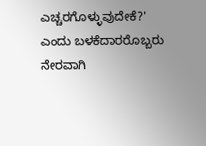ಎಚ್ಚರಗೊಳ್ಳುವುದೇಕೆ?' ಎಂದು ಬಳಕೆದಾರರೊಬ್ಬರು ನೇರವಾಗಿ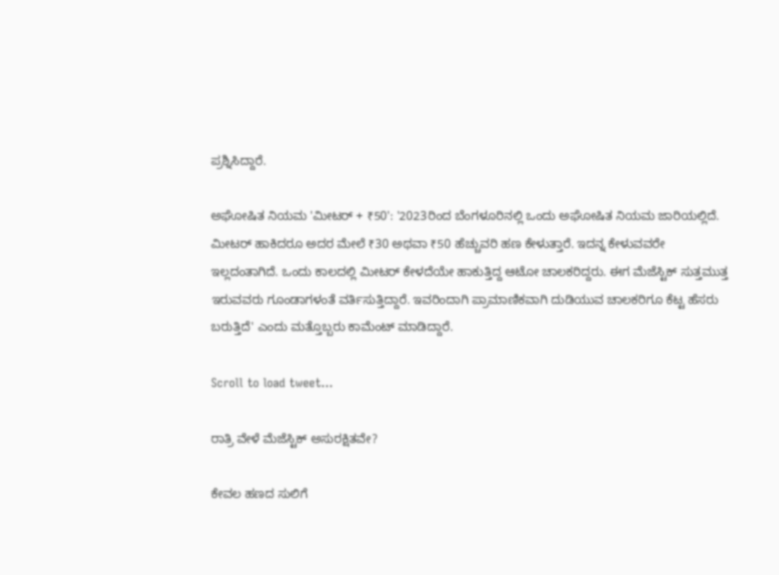ಪ್ರಶ್ನಿಸಿದ್ದಾರೆ.

ಅಘೋಷಿತ ನಿಯಮ 'ಮೀಟರ್ + ₹50': '2023ರಿಂದ ಬೆಂಗಳೂರಿನಲ್ಲಿ ಒಂದು ಅಘೋಷಿತ ನಿಯಮ ಜಾರಿಯಲ್ಲಿದೆ. ಮೀಟರ್ ಹಾಕಿದರೂ ಅದರ ಮೇಲೆ ₹30 ಅಥವಾ ₹50 ಹೆಚ್ಚುವರಿ ಹಣ ಕೇಳುತ್ತಾರೆ. ಇದನ್ನ ಕೇಳುವವರೇ ಇಲ್ಲದಂತಾಗಿದೆ. ಒಂದು ಕಾಲದಲ್ಲಿ ಮೀಟರ್ ಕೇಳದೆಯೇ ಹಾಕುತ್ತಿದ್ದ ಆಟೋ ಚಾಲಕರಿದ್ದರು. ಈಗ ಮೆಜೆಸ್ಟಿಕ್ ಸುತ್ತಮುತ್ತ ಇರುವವರು ಗೂಂಡಾಗಳಂತೆ ವರ್ತಿಸುತ್ತಿದ್ದಾರೆ. ಇವರಿಂದಾಗಿ ಪ್ರಾಮಾಣಿಕವಾಗಿ ದುಡಿಯುವ ಚಾಲಕರಿಗೂ ಕೆಟ್ಟ ಹೆಸರು ಬರುತ್ತಿದೆ' ಎಂದು ಮತ್ತೊಬ್ಬರು ಕಾಮೆಂಟ್ ಮಾಡಿದ್ದಾರೆ.

Scroll to load tweet…

ರಾತ್ರಿ ವೇಳೆ ಮೆಜೆಸ್ಟಿಕ್ ಅಸುರಕ್ಷಿತವೇ?

ಕೇವಲ ಹಣದ ಸುಲಿಗೆ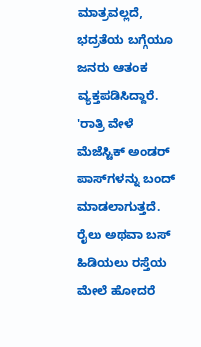ಮಾತ್ರವಲ್ಲದೆ, ಭದ್ರತೆಯ ಬಗ್ಗೆಯೂ ಜನರು ಆತಂಕ ವ್ಯಕ್ತಪಡಿಸಿದ್ದಾರೆ. 'ರಾತ್ರಿ ವೇಳೆ ಮೆಜೆಸ್ಟಿಕ್ ಅಂಡರ್ ಪಾಸ್‌ಗಳನ್ನು ಬಂದ್ ಮಾಡಲಾಗುತ್ತದೆ. ರೈಲು ಅಥವಾ ಬಸ್ ಹಿಡಿಯಲು ರಸ್ತೆಯ ಮೇಲೆ ಹೋದರೆ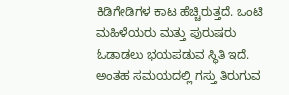ಕಿಡಿಗೇಡಿಗಳ ಕಾಟ ಹೆಚ್ಚಿರುತ್ತದೆ. ಒಂಟಿ ಮಹಿಳೆಯರು ಮತ್ತು ಪುರುಷರು ಓಡಾಡಲು ಭಯಪಡುವ ಸ್ಥಿತಿ ಇದೆ. ಅಂತಹ ಸಮಯದಲ್ಲಿ ಗಸ್ತು ತಿರುಗುವ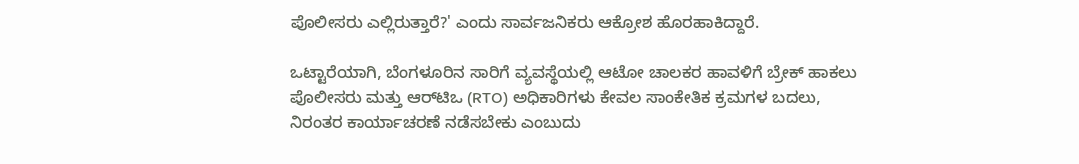ಪೊಲೀಸರು ಎಲ್ಲಿರುತ್ತಾರೆ?' ಎಂದು ಸಾರ್ವಜನಿಕರು ಆಕ್ರೋಶ ಹೊರಹಾಕಿದ್ದಾರೆ.

ಒಟ್ಟಾರೆಯಾಗಿ, ಬೆಂಗಳೂರಿನ ಸಾರಿಗೆ ವ್ಯವಸ್ಥೆಯಲ್ಲಿ ಆಟೋ ಚಾಲಕರ ಹಾವಳಿಗೆ ಬ್ರೇಕ್ ಹಾಕಲು ಪೊಲೀಸರು ಮತ್ತು ಆರ್‌ಟಿಒ (RTO) ಅಧಿಕಾರಿಗಳು ಕೇವಲ ಸಾಂಕೇತಿಕ ಕ್ರಮಗಳ ಬದಲು, ನಿರಂತರ ಕಾರ್ಯಾಚರಣೆ ನಡೆಸಬೇಕು ಎಂಬುದು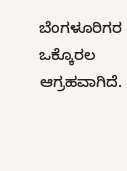ಬೆಂಗಳೂರಿಗರ ಒಕ್ಕೊರಲ ಆಗ್ರಹವಾಗಿದೆ.